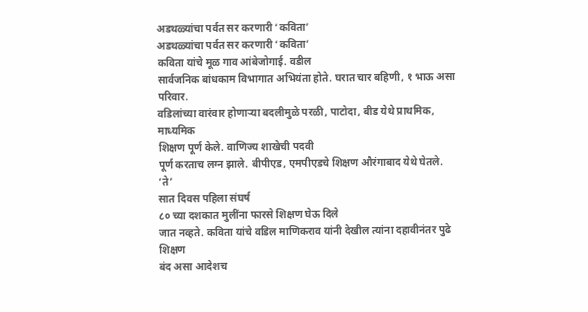अडथळ्यांचा पर्वत सर करणारी ‘कविता’
अडथळ्यांचा पर्वत सर करणारी ‘कविता’
कविता यांचे मूळ गाव आंबेजोगाई. वडील
सार्वजनिक बांधकाम विभागात अभियंता होते. घरात चार बहिणी, १ भाऊ असा परिवार.
वडिलांच्या वारंवार होणाऱ्या बदलीमुळे परळी, पाटोदा, बीड येथे प्राथमिक, माध्यमिक
शिक्षण पूर्ण केले. वाणिज्य शाखेची पदवी
पूर्ण करताच लग्न झाले. बीपीएड, एमपीएडचे शिक्षण औरंगाबाद येथे घेतले.
‘ते’
सात दिवस पहिला संघर्ष
८० च्या दशकात मुलींना फारसे शिक्षण घेऊ दिले
जात नव्हते. कविता यांचे वडिल माणिकराव यांनी देखील त्यांना दहावीनंतर पुढे शिक्षण
बंद असा आदेशच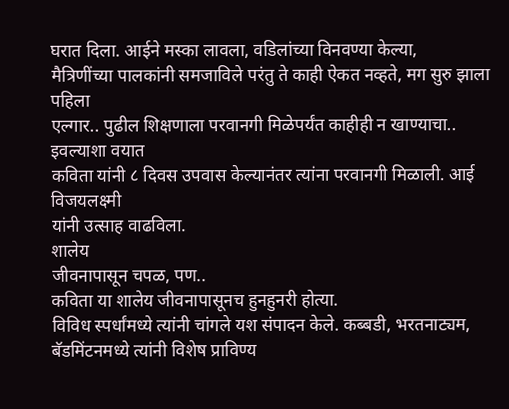घरात दिला. आईने मस्का लावला, वडिलांच्या विनवण्या केल्या,
मैत्रिणींच्या पालकांनी समजाविले परंतु ते काही ऐकत नव्हते, मग सुरु झाला पहिला
एल्गार.. पुढील शिक्षणाला परवानगी मिळेपर्यंत काहीही न खाण्याचा.. इवल्याशा वयात
कविता यांनी ८ दिवस उपवास केल्यानंतर त्यांना परवानगी मिळाली. आई विजयलक्ष्मी
यांनी उत्साह वाढविला.
शालेय
जीवनापासून चपळ, पण..
कविता या शालेय जीवनापासूनच हुनहुनरी होत्या.
विविध स्पर्धांमध्ये त्यांनी चांगले यश संपादन केले. कब्बडी, भरतनाट्यम,
बॅडमिंटनमध्ये त्यांनी विशेष प्राविण्य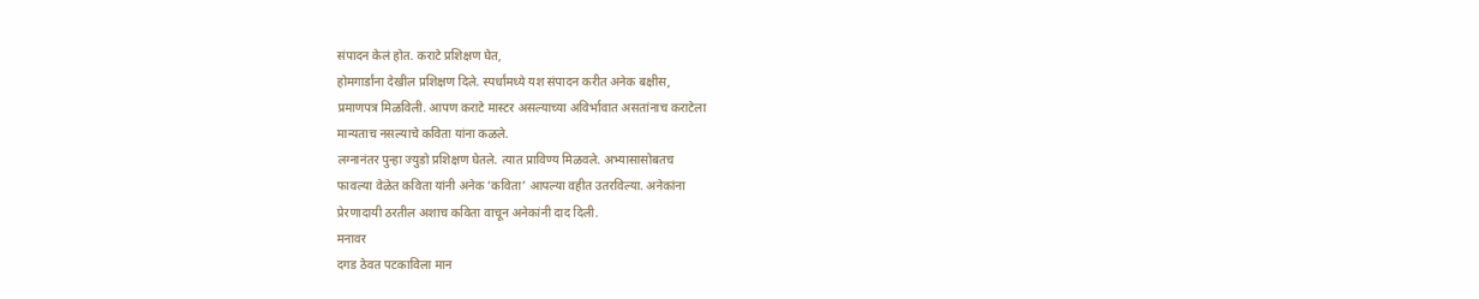संपादन केलं होत. कराटे प्रशिक्षण घेत,
होमगार्डांना देखील प्रशिक्षण दिले. स्पर्धांमध्ये यश संपादन करीत अनेक बक्षीस,
प्रमाणपत्र मिळविली. आपण कराटे मास्टर असल्याच्या अविर्भावात असतांनाच कराटेला
मान्यताच नसल्याचे कविता यांना कळले.
लग्नानंतर पुन्हा ज्युडो प्रशिक्षण घेतले. त्यात प्राविण्य मिळवले. अभ्यासासोबतच
फावल्या वेळेत कविता यांनी अनेक ‘कविता’ आपल्या वहीत उतरविल्या. अनेकांना
प्रेरणादायी ठरतील अशाच कविता वाचून अनेकांनी दाद दिली.
मनावर
दगड ठेवत पटकाविला मान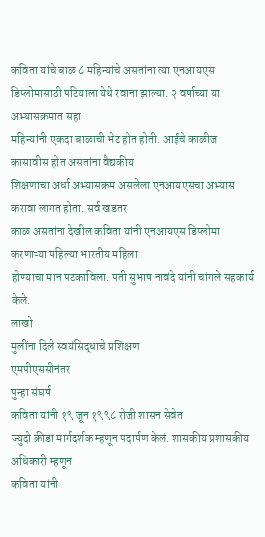कविता यांचे बाळ ८ महिन्यांचे असतांना त्या एनआयएस
डिप्लोमासाठी पटियाला येथे रवाना झाल्या. २ वर्षाच्या या अभ्यासक्रमात सहा
महिन्यांनी एकदा बाळाची भेट होत होती. आईचे काळीज कासावीस होत असतांना वैद्यकीय
शिक्षणाचा अर्धा अभ्यासक्रम असलेला एनआयएसचा अभ्यास करावा लागत होता. सर्व खडतर
काळ असतांना देखील कविता यांनी एनआयएस डिप्लोमा करणाऱ्या पहिल्या भारतीय महिला
होण्याचा मान पटकाविला. पती सुभाष नावंदे यांनी चांगले सहकार्य केले.
लाखो
मुलींना दिले स्वयंसिद्धाचे प्रशिक्षण
एमपीएससीनंतर
पुन्हा संघर्ष
कविता यांनी १९ जून १९९८ रोजी शासन सेवेत
ज्युदो क्रीडा मार्गदर्शक म्हणून पदार्पण केलं. शासकीय प्रशासकीय अधिकारी म्हणून
कविता यांनी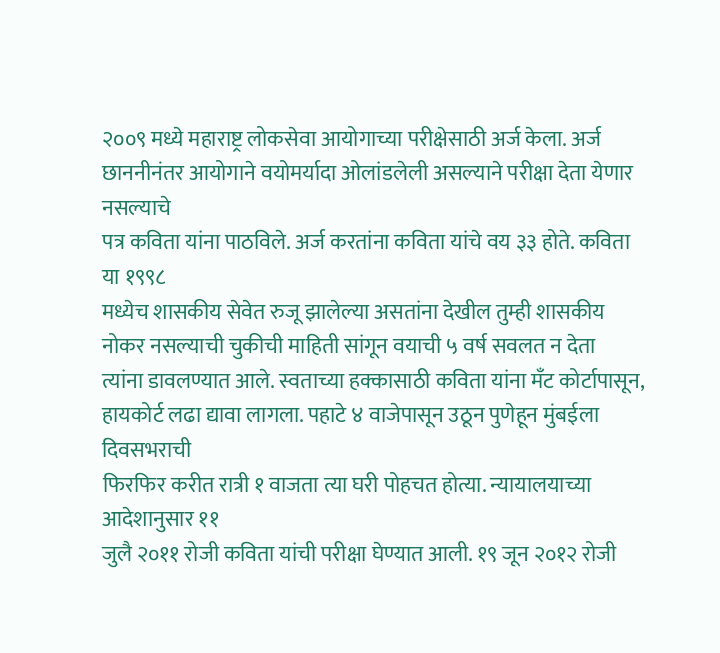२००९ मध्ये महाराष्ट्र लोकसेवा आयोगाच्या परीक्षेसाठी अर्ज केला. अर्ज
छाननीनंतर आयोगाने वयोमर्यादा ओलांडलेली असल्याने परीक्षा देता येणार नसल्याचे
पत्र कविता यांना पाठविले. अर्ज करतांना कविता यांचे वय ३३ होते. कविता या १९९८
मध्येच शासकीय सेवेत रुजू झालेल्या असतांना देखील तुम्ही शासकीय नोकर नसल्याची चुकीची माहिती सांगून वयाची ५ वर्ष सवलत न देता
त्यांना डावलण्यात आले. स्वताच्या हक्कासाठी कविता यांना मँट कोर्टापासून,
हायकोर्ट लढा द्यावा लागला. पहाटे ४ वाजेपासून उठून पुणेहून मुंबईला दिवसभराची
फिरफिर करीत रात्री १ वाजता त्या घरी पोहचत होत्या. न्यायालयाच्या आदेशानुसार ११
जुलै २०११ रोजी कविता यांची परीक्षा घेण्यात आली. १९ जून २०१२ रोजी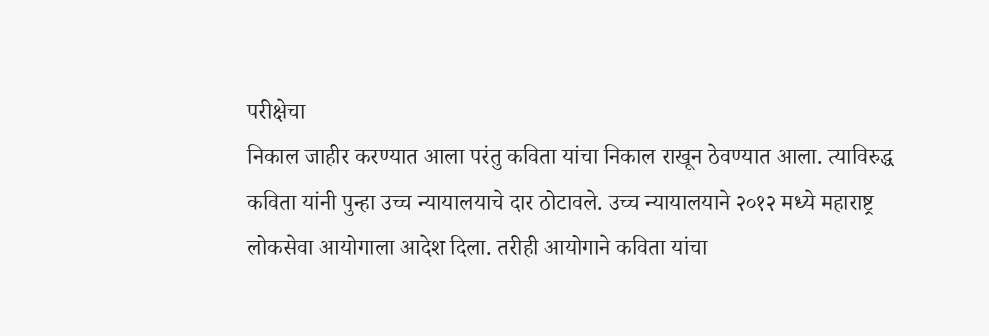परीक्षेचा
निकाल जाहीर करण्यात आला परंतु कविता यांचा निकाल राखून ठेवण्यात आला. त्याविरुद्ध
कविता यांनी पुन्हा उच्च न्यायालयाचे दार ठोटावले. उच्च न्यायालयाने २०१२ मध्ये महाराष्ट्र
लोकसेवा आयोगाला आदेश दिला. तरीही आयोगाने कविता यांचा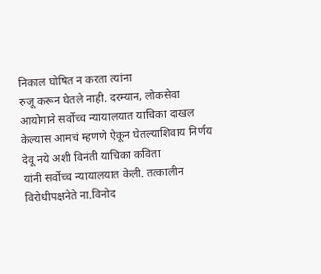निकाल घोषित न करता त्यांना
रुजू करून घेतले नाही. दरम्यान, लोकसेवा आयोगाने सर्वोच्च न्यायालयात याचिका दाखल
केल्यास आमचं म्हणणे ऐकून घेतल्याशिवाय निर्णय देवू नये अशी विनंती याचिका कविता
यांनी सर्वोच्च न्यायालयात केली. तत्कालीन विरोधीपक्षनेते ना.विनोद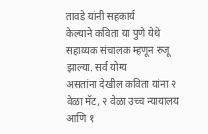तावडे यांनी सहकार्य
केल्याने कविता या पुणे येथे सहाय्यक संचालक म्हणून रुजू झाल्या. सर्व योग्य
असतांना देखील कविता यांना २ वेळा मॅट, २ वेळा उच्च न्यायालय आणि १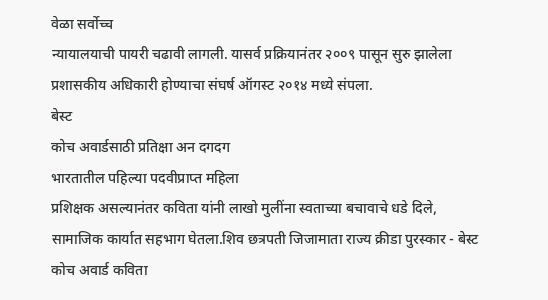वेळा सर्वोच्च
न्यायालयाची पायरी चढावी लागली. यासर्व प्रक्रियानंतर २००९ पासून सुरु झालेला
प्रशासकीय अधिकारी होण्याचा संघर्ष ऑगस्ट २०१४ मध्ये संपला.
बेस्ट
कोच अवार्डसाठी प्रतिक्षा अन दगदग
भारतातील पहिल्या पदवीप्राप्त महिला
प्रशिक्षक असल्यानंतर कविता यांनी लाखो मुलींना स्वताच्या बचावाचे धडे दिले,
सामाजिक कार्यात सहभाग घेतला.शिव छत्रपती जिजामाता राज्य क्रीडा पुरस्कार - बेस्ट
कोच अवार्ड कविता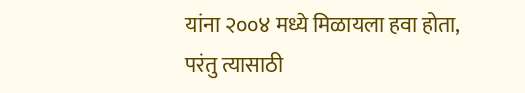यांना २००४ मध्ये मिळायला हवा होता, परंतु त्यासाठी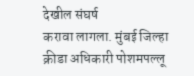देखील संघर्ष
करावा लागला. मुंबई जिल्हा क्रीडा अधिकारी पोशमपल्लू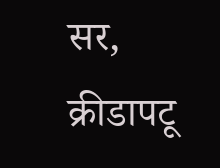सर, क्रीडापटू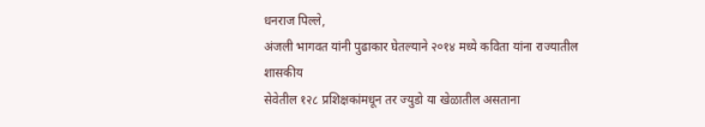धनराज पिल्ले,
अंजली भागवत यांनी पुढाकार घेतल्याने २०१४ मध्ये कविता यांना राज्यातील शासकीय
सेवेतील १२८ प्रशिक्षकांमधून तर ज्युडो या खेळातील असताना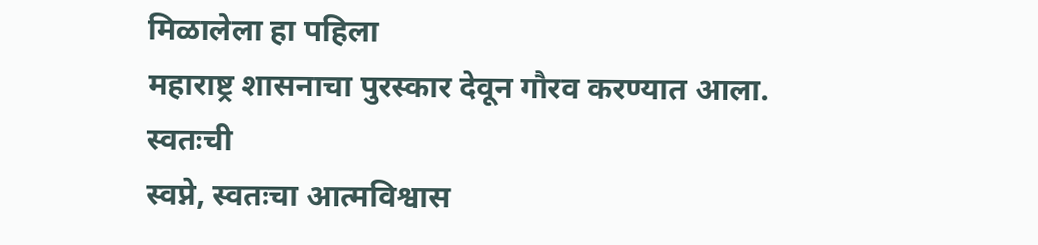मिळालेला हा पहिला
महाराष्ट्र शासनाचा पुरस्कार देवून गौरव करण्यात आला.
स्वतःची
स्वप्ने, स्वतःचा आत्मविश्वास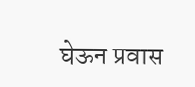घेऊन प्रवास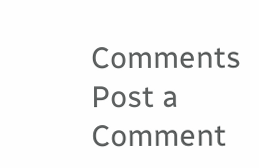Comments
Post a Comment